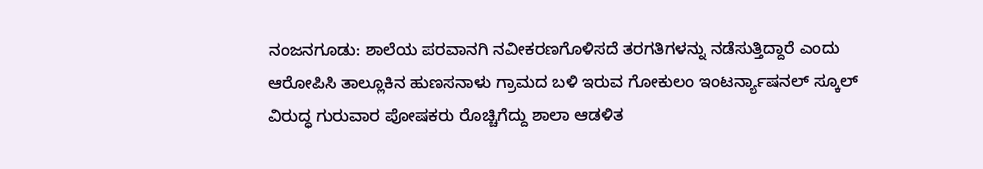ನಂಜನಗೂಡು: ಶಾಲೆಯ ಪರವಾನಗಿ ನವೀಕರಣಗೊಳಿಸದೆ ತರಗತಿಗಳನ್ನು ನಡೆಸುತ್ತಿದ್ದಾರೆ ಎಂದು ಆರೋಪಿಸಿ ತಾಲ್ಲೂಕಿನ ಹುಣಸನಾಳು ಗ್ರಾಮದ ಬಳಿ ಇರುವ ಗೋಕುಲಂ ಇಂಟರ್ನ್ಯಾಷನಲ್ ಸ್ಕೂಲ್ ವಿರುದ್ಧ ಗುರುವಾರ ಪೋಷಕರು ರೊಚ್ಚಿಗೆದ್ದು ಶಾಲಾ ಆಡಳಿತ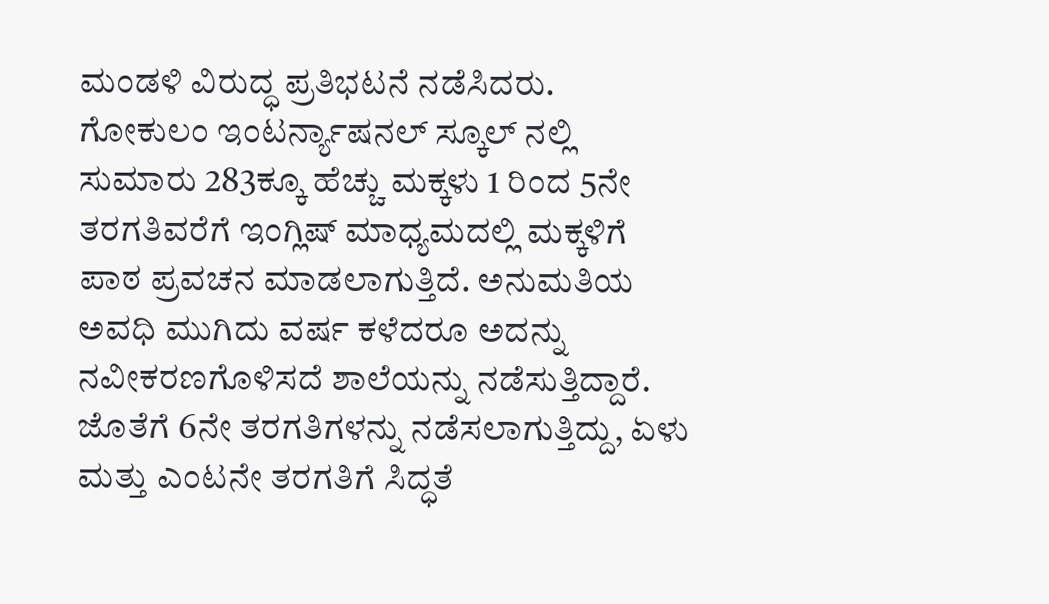ಮಂಡಳಿ ವಿರುದ್ಧ ಪ್ರತಿಭಟನೆ ನಡೆಸಿದರು.
ಗೋಕುಲಂ ಇಂಟರ್ನ್ಯಾಷನಲ್ ಸ್ಕೂಲ್ ನಲ್ಲಿ ಸುಮಾರು 283ಕ್ಕೂ ಹೆಚ್ಚು ಮಕ್ಕಳು 1 ರಿಂದ 5ನೇ ತರಗತಿವರೆಗೆ ಇಂಗ್ಲಿಷ್ ಮಾಧ್ಯಮದಲ್ಲಿ ಮಕ್ಕಳಿಗೆ ಪಾಠ ಪ್ರವಚನ ಮಾಡಲಾಗುತ್ತಿದೆ. ಅನುಮತಿಯ ಅವಧಿ ಮುಗಿದು ವರ್ಷ ಕಳೆದರೂ ಅದನ್ನು ನವೀಕರಣಗೊಳಿಸದೆ ಶಾಲೆಯನ್ನು ನಡೆಸುತ್ತಿದ್ದಾರೆ. ಜೊತೆಗೆ 6ನೇ ತರಗತಿಗಳನ್ನು ನಡೆಸಲಾಗುತ್ತಿದ್ದು, ಏಳು ಮತ್ತು ಎಂಟನೇ ತರಗತಿಗೆ ಸಿದ್ಧತೆ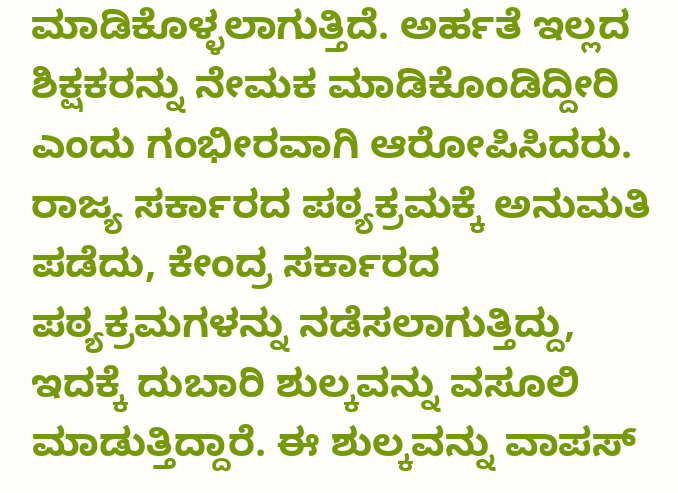ಮಾಡಿಕೊಳ್ಳಲಾಗುತ್ತಿದೆ. ಅರ್ಹತೆ ಇಲ್ಲದ ಶಿಕ್ಷಕರನ್ನು ನೇಮಕ ಮಾಡಿಕೊಂಡಿದ್ದೀರಿ ಎಂದು ಗಂಭೀರವಾಗಿ ಆರೋಪಿಸಿದರು.
ರಾಜ್ಯ ಸರ್ಕಾರದ ಪಠ್ಯಕ್ರಮಕ್ಕೆ ಅನುಮತಿ ಪಡೆದು, ಕೇಂದ್ರ ಸರ್ಕಾರದ ಪಠ್ಯಕ್ರಮಗಳನ್ನು ನಡೆಸಲಾಗುತ್ತಿದ್ದು, ಇದಕ್ಕೆ ದುಬಾರಿ ಶುಲ್ಕವನ್ನು ವಸೂಲಿ ಮಾಡುತ್ತಿದ್ದಾರೆ. ಈ ಶುಲ್ಕವನ್ನು ವಾಪಸ್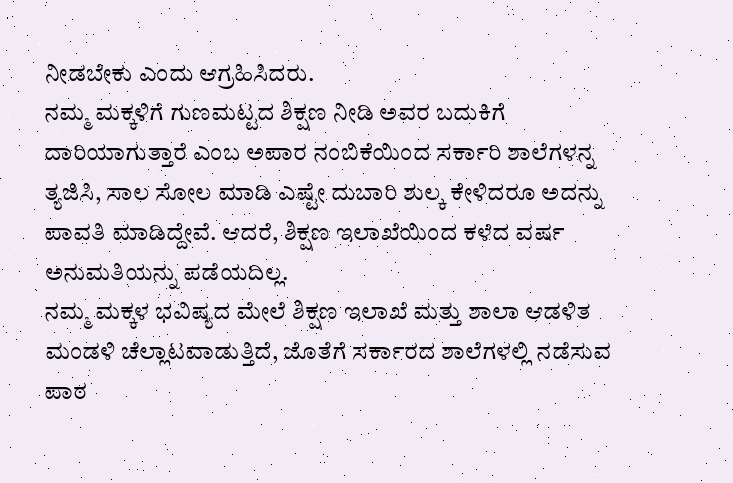ನೀಡಬೇಕು ಎಂದು ಆಗ್ರಹಿಸಿದರು.
ನಮ್ಮ ಮಕ್ಕಳಿಗೆ ಗುಣಮಟ್ಟದ ಶಿಕ್ಷಣ ನೀಡಿ ಅವರ ಬದುಕಿಗೆ ದಾರಿಯಾಗುತ್ತಾರೆ ಎಂಬ ಅಪಾರ ನಂಬಿಕೆಯಿಂದ ಸರ್ಕಾರಿ ಶಾಲೆಗಳನ್ನ ತ್ಯಜಿಸಿ, ಸಾಲ ಸೋಲ ಮಾಡಿ ಎಷ್ಟೇ ದುಬಾರಿ ಶುಲ್ಕ ಕೇಳಿದರೂ ಅದನ್ನು ಪಾವತಿ ಮಾಡಿದ್ದೇವೆ. ಆದರೆ, ಶಿಕ್ಷಣ ಇಲಾಖೆಯಿಂದ ಕಳೆದ ವರ್ಷ ಅನುಮತಿಯನ್ನು ಪಡೆಯದಿಲ್ಲ.
ನಮ್ಮ ಮಕ್ಕಳ ಭವಿಷ್ಯದ ಮೇಲೆ ಶಿಕ್ಷಣ ಇಲಾಖೆ ಮತ್ತು ಶಾಲಾ ಆಡಳಿತ ಮಂಡಳಿ ಚೆಲ್ಲಾಟವಾಡುತ್ತಿದೆ, ಜೊತೆಗೆ ಸರ್ಕಾರದ ಶಾಲೆಗಳಲ್ಲಿ ನಡೆಸುವ ಪಾಠ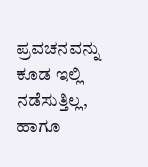ಪ್ರವಚನವನ್ನು ಕೂಡ ಇಲ್ಲಿ ನಡೆಸುತ್ತಿಲ್ಲ, ಹಾಗೂ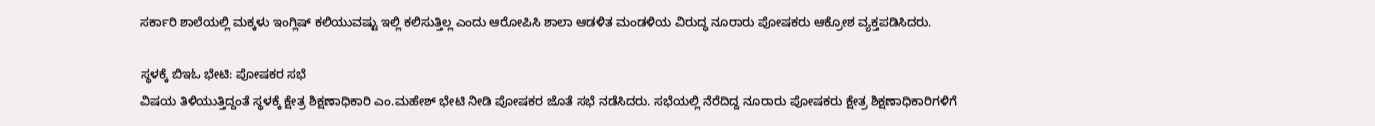ಸರ್ಕಾರಿ ಶಾಲೆಯಲ್ಲಿ ಮಕ್ಕಳು ಇಂಗ್ಲಿಷ್ ಕಲಿಯುವಷ್ಟು ಇಲ್ಲಿ ಕಲಿಸುತ್ತಿಲ್ಲ ಎಂದು ಆರೋಪಿಸಿ ಶಾಲಾ ಆಡಳಿತ ಮಂಡಳಿಯ ವಿರುದ್ಧ ನೂರಾರು ಪೋಷಕರು ಆಕ್ರೋಶ ವ್ಯಕ್ತಪಡಿಸಿದರು.

ಸ್ಥಳಕ್ಕೆ ಬಿಇಓ ಭೇಟಿ: ಪೋಷಕರ ಸಭೆ
ವಿಷಯ ತಿಳಿಯುತ್ತಿದ್ದಂತೆ ಸ್ಥಳಕ್ಕೆ ಕ್ಷೇತ್ರ ಶಿಕ್ಷಣಾಧಿಕಾರಿ ಎಂ.ಮಹೇಶ್ ಭೇಟಿ ನೀಡಿ ಪೋಷಕರ ಜೊತೆ ಸಭೆ ನಡೆಸಿದರು. ಸಭೆಯಲ್ಲಿ ನೆರೆದಿದ್ದ ನೂರಾರು ಪೋಷಕರು ಕ್ಷೇತ್ರ ಶಿಕ್ಷಣಾಧಿಕಾರಿಗಳಿಗೆ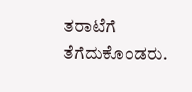ತರಾಟೆಗೆ ತೆಗೆದುಕೊಂಡರು.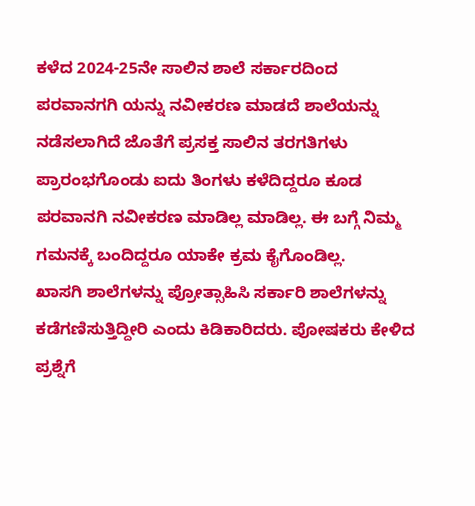ಕಳೆದ 2024-25ನೇ ಸಾಲಿನ ಶಾಲೆ ಸರ್ಕಾರದಿಂದ ಪರವಾನಗಗಿ ಯನ್ನು ನವೀಕರಣ ಮಾಡದೆ ಶಾಲೆಯನ್ನು ನಡೆಸಲಾಗಿದೆ ಜೊತೆಗೆ ಪ್ರಸಕ್ತ ಸಾಲಿನ ತರಗತಿಗಳು ಪ್ರಾರಂಭಗೊಂಡು ಐದು ತಿಂಗಳು ಕಳೆದಿದ್ದರೂ ಕೂಡ ಪರವಾನಗಿ ನವೀಕರಣ ಮಾಡಿಲ್ಲ ಮಾಡಿಲ್ಲ. ಈ ಬಗ್ಗೆ ನಿಮ್ಮ ಗಮನಕ್ಕೆ ಬಂದಿದ್ದರೂ ಯಾಕೇ ಕ್ರಮ ಕೈಗೊಂಡಿಲ್ಲ.
ಖಾಸಗಿ ಶಾಲೆಗಳನ್ನು ಪ್ರೋತ್ಸಾಹಿಸಿ ಸರ್ಕಾರಿ ಶಾಲೆಗಳನ್ನು ಕಡೆಗಣಿಸುತ್ತಿದ್ದೀರಿ ಎಂದು ಕಿಡಿಕಾರಿದರು. ಪೋಷಕರು ಕೇಳಿದ ಪ್ರಶ್ನೆಗೆ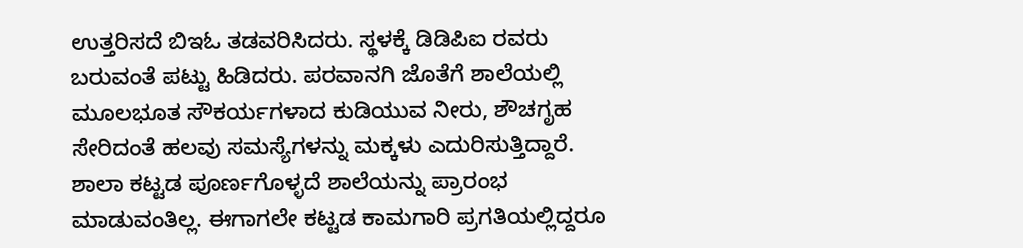ಉತ್ತರಿಸದೆ ಬಿಇಓ ತಡವರಿಸಿದರು. ಸ್ಥಳಕ್ಕೆ ಡಿಡಿಪಿಐ ರವರು ಬರುವಂತೆ ಪಟ್ಟು ಹಿಡಿದರು. ಪರವಾನಗಿ ಜೊತೆಗೆ ಶಾಲೆಯಲ್ಲಿ ಮೂಲಭೂತ ಸೌಕರ್ಯಗಳಾದ ಕುಡಿಯುವ ನೀರು, ಶೌಚಗೃಹ ಸೇರಿದಂತೆ ಹಲವು ಸಮಸ್ಯೆಗಳನ್ನು ಮಕ್ಕಳು ಎದುರಿಸುತ್ತಿದ್ದಾರೆ.
ಶಾಲಾ ಕಟ್ಟಡ ಪೂರ್ಣಗೊಳ್ಳದೆ ಶಾಲೆಯನ್ನು ಪ್ರಾರಂಭ ಮಾಡುವಂತಿಲ್ಲ. ಈಗಾಗಲೇ ಕಟ್ಟಡ ಕಾಮಗಾರಿ ಪ್ರಗತಿಯಲ್ಲಿದ್ದರೂ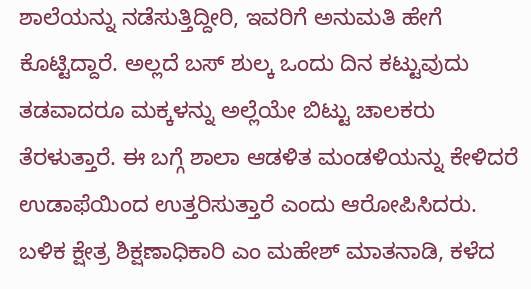ಶಾಲೆಯನ್ನು ನಡೆಸುತ್ತಿದ್ದೀರಿ, ಇವರಿಗೆ ಅನುಮತಿ ಹೇಗೆ ಕೊಟ್ಟಿದ್ದಾರೆ. ಅಲ್ಲದೆ ಬಸ್ ಶುಲ್ಕ ಒಂದು ದಿನ ಕಟ್ಟುವುದು ತಡವಾದರೂ ಮಕ್ಕಳನ್ನು ಅಲ್ಲೆಯೇ ಬಿಟ್ಟು ಚಾಲಕರು ತೆರಳುತ್ತಾರೆ. ಈ ಬಗ್ಗೆ ಶಾಲಾ ಆಡಳಿತ ಮಂಡಳಿಯನ್ನು ಕೇಳಿದರೆ ಉಡಾಫೆಯಿಂದ ಉತ್ತರಿಸುತ್ತಾರೆ ಎಂದು ಆರೋಪಿಸಿದರು.
ಬಳಿಕ ಕ್ಷೇತ್ರ ಶಿಕ್ಷಣಾಧಿಕಾರಿ ಎಂ ಮಹೇಶ್ ಮಾತನಾಡಿ, ಕಳೆದ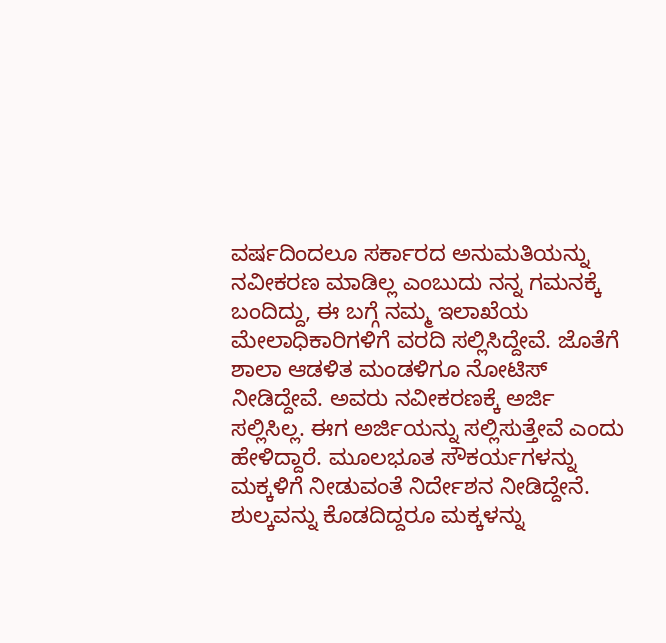ವರ್ಷದಿಂದಲೂ ಸರ್ಕಾರದ ಅನುಮತಿಯನ್ನು ನವೀಕರಣ ಮಾಡಿಲ್ಲ ಎಂಬುದು ನನ್ನ ಗಮನಕ್ಕೆ ಬಂದಿದ್ದು, ಈ ಬಗ್ಗೆ ನಮ್ಮ ಇಲಾಖೆಯ ಮೇಲಾಧಿಕಾರಿಗಳಿಗೆ ವರದಿ ಸಲ್ಲಿಸಿದ್ದೇವೆ. ಜೊತೆಗೆ ಶಾಲಾ ಆಡಳಿತ ಮಂಡಳಿಗೂ ನೋಟಿಸ್ ನೀಡಿದ್ದೇವೆ. ಅವರು ನವೀಕರಣಕ್ಕೆ ಅರ್ಜಿ ಸಲ್ಲಿಸಿಲ್ಲ. ಈಗ ಅರ್ಜಿಯನ್ನು ಸಲ್ಲಿಸುತ್ತೇವೆ ಎಂದು ಹೇಳಿದ್ದಾರೆ. ಮೂಲಭೂತ ಸೌಕರ್ಯಗಳನ್ನು ಮಕ್ಕಳಿಗೆ ನೀಡುವಂತೆ ನಿರ್ದೇಶನ ನೀಡಿದ್ದೇನೆ.
ಶುಲ್ಕವನ್ನು ಕೊಡದಿದ್ದರೂ ಮಕ್ಕಳನ್ನು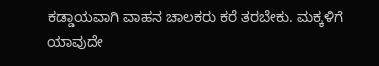ಕಡ್ಡಾಯವಾಗಿ ವಾಹನ ಚಾಲಕರು ಕರೆ ತರಬೇಕು. ಮಕ್ಕಳಿಗೆ ಯಾವುದೇ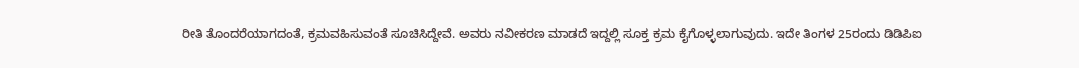ರೀತಿ ತೊಂದರೆಯಾಗದಂತೆ, ಕ್ರಮವಹಿಸುವಂತೆ ಸೂಚಿಸಿದ್ದೇವೆ. ಅವರು ನವೀಕರಣ ಮಾಡದೆ ಇದ್ದಲ್ಲಿ ಸೂಕ್ತ ಕ್ರಮ ಕೈಗೊಳ್ಳಲಾಗುವುದು. ಇದೇ ತಿಂಗಳ 25ರಂದು ಡಿಡಿಪಿಐ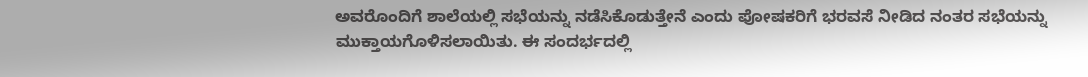ಅವರೊಂದಿಗೆ ಶಾಲೆಯಲ್ಲಿ ಸಭೆಯನ್ನು ನಡೆಸಿಕೊಡುತ್ತೇನೆ ಎಂದು ಪೋಷಕರಿಗೆ ಭರವಸೆ ನೀಡಿದ ನಂತರ ಸಭೆಯನ್ನು ಮುಕ್ತಾಯಗೊಳಿಸಲಾಯಿತು. ಈ ಸಂದರ್ಭದಲ್ಲಿ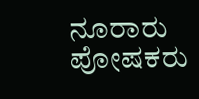ನೂರಾರು ಪೋಷಕರು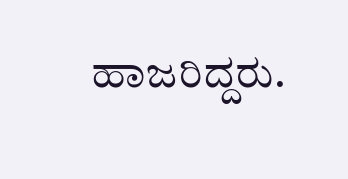ಹಾಜರಿದ್ದರು.